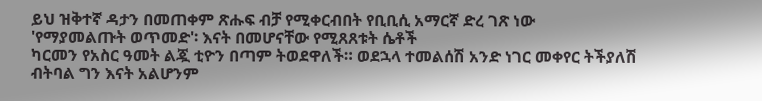ይህ ዝቅተኛ ዳታን በመጠቀም ጽሑፍ ብቻ የሚቀርብበት የቢቢሲ አማርኛ ድረ ገጽ ነው
'የማያመልጡት ወጥመድ'፡ እናት በመሆናቸው የሚጸጸቱት ሴቶች
ካርመን የአስር ዓመት ልጇ ቲዮን በጣም ትወደዋለች። ወደኋላ ተመልሰሽ አንድ ነገር መቀየር ትችያለሽ ብትባል ግን እናት አልሆንም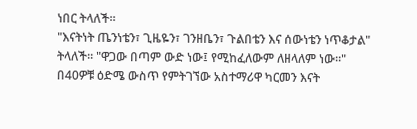ነበር ትላለች።
"እናትነት ጤንነቴን፣ ጊዜዬን፣ ገንዘቤን፣ ጉልበቴን እና ሰውነቴን ነጥቆታል" ትላለች። "ዋጋው በጣም ውድ ነው፤ የሚከፈለውም ለዘላለም ነው።"
በ40ዎቹ ዕድሜ ውስጥ የምትገኘው አስተማሪዋ ካርመን እናት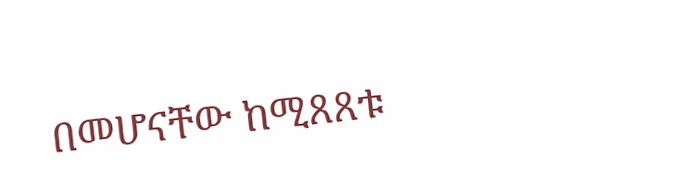በመሆናቸው ከሚጸጸቱ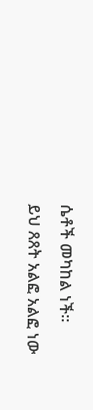ሴቶች መካከል ነች።
ይህ ጸጸት አልፎ አልፎ ነው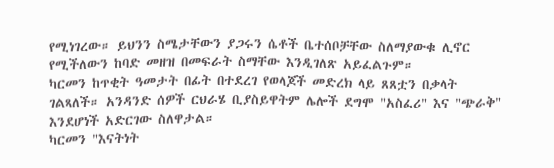የሚነገረው። ይህንን ስሜታቸውን ያጋሩን ሴቶች ቤተሰቦቻቸው ስለማያውቁ ሊኖር የሚችለውን ከባድ መዘዝ በመፍራት ስማቸው እንዲገለጽ አይፈልጉም።
ካርመን ከጥቂት ዓመታት በፊት በተደረገ የወላጆች መድረክ ላይ ጸጸቷን በቃላት ገልጻለች። አንዳንድ ሰዎች ርህራሄ ቢያስይዋትም ሌሎች ደግሞ "አስፈሪ" እና "ጭራቅ" እንደሆነች አድርገው ስለዋታል።
ካርመን "እናትነት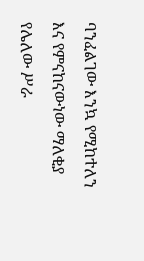ባንፈልገው እንኳ የሚከተለን እና የምናከናውነው ማለቂያ የሌለው ሥራ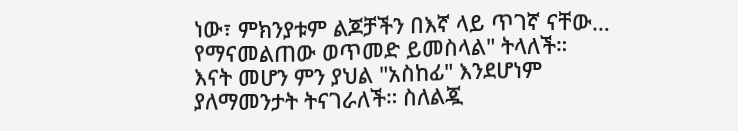ነው፣ ምክንያቱም ልጆቻችን በእኛ ላይ ጥገኛ ናቸው… የማናመልጠው ወጥመድ ይመስላል" ትላለች።
እናት መሆን ምን ያህል "አስከፊ" እንደሆነም ያለማመንታት ትናገራለች። ስለልጇ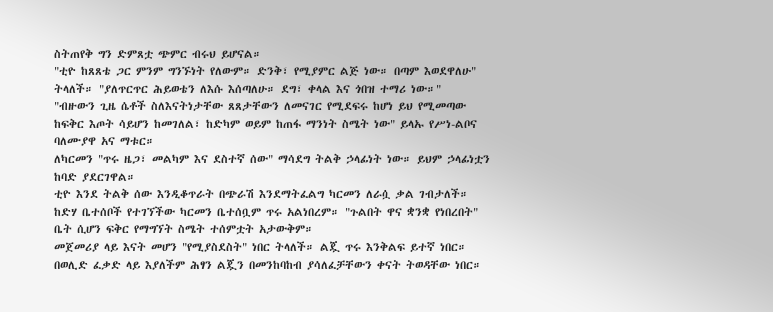ስትጠየቅ ግን ድምጸቷ ጭምር ብሩህ ይሆናል።
"ቲዮ ከጸጸቴ ጋር ምንም ግንኙነት የለውም። ድንቅ፣ የሚያምር ልጅ ነው። በጣም እወደዋለሁ" ትላለች። "ያለጥርጥር ሕይወቴን ለእሱ እሰጣለሁ። ደግ፣ ቀላል እና ጎበዝ ተማሪ ነው።"
"ብዙውን ጊዜ ሴቶች ስለእናትነታቸው ጸጸታቸውን ለመናገር የሚደፍሩ ከሆነ ይህ የሚመጣው ከፍቅር እጦት ሳይሆን ከመገለል፣ ከድካም ወይም ከጠፋ ማንነት ስሜት ነው" ይላኡ የሥነ-ልቦና ባለሙያዋ አና ማቱር።
ለካርመን "ጥሩ ዜጋ፣ መልካም እና ደስተኛ ሰው" ማሳደግ ትልቅ ኃላፊነት ነው። ይህም ኃላፊነቷን ከባድ ያደርገዋል።
ቲዮ እንደ ትልቅ ሰው እንዲቆጥራት በጭራሽ እንደማትፈልግ ካርመን ለራሷ ቃል ገብታለች። ከድሃ ቤተሰቦች የተገኘችው ካርመን ቤተሰቧም ጥሩ አልነበረም። "ጉልበት ዋና ቋንቋ የነበረበት" ቤት ሲሆን ፍቅር የማግኘት ስሜት ተሰምቷት አታውቅም።
መጀመሪያ ላይ እናት መሆን "የሚያስደስት" ነበር ትላለች። ልጇ ጥሩ እንቅልፍ ይተኛ ነበር። በወሊድ ፈቃድ ላይ እያለችም ሕፃን ልጇን በመንከባከብ ያሳለፈቻቸውን ቀናት ትወዳቸው ነበር።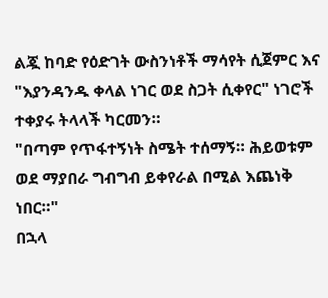ልጇ ከባድ የዕድገት ውስንነቶች ማሳየት ሲጀምር እና "እያንዳንዱ ቀላል ነገር ወደ ስጋት ሲቀየር" ነገሮች ተቀያሩ ትላላች ካርመን።
"በጣም የጥፋተኝነት ስሜት ተሰማኝ። ሕይወቱም ወደ ማያበራ ግብግብ ይቀየራል በሚል እጨነቅ ነበር።"
በኋላ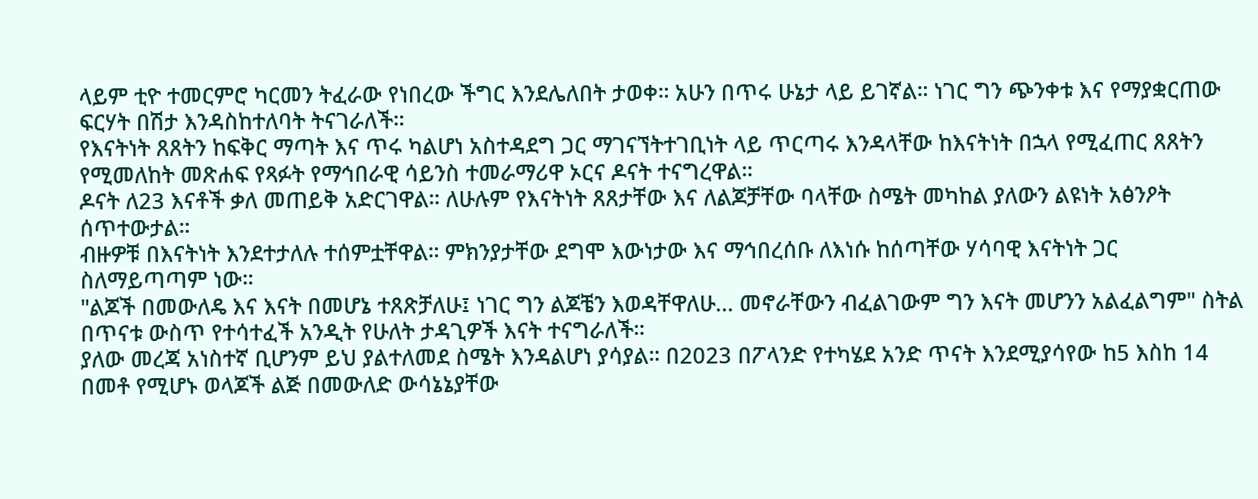ላይም ቲዮ ተመርምሮ ካርመን ትፈራው የነበረው ችግር እንደሌለበት ታወቀ። አሁን በጥሩ ሁኔታ ላይ ይገኛል። ነገር ግን ጭንቀቱ እና የማያቋርጠው ፍርሃት በሽታ እንዳስከተለባት ትናገራለች።
የእናትነት ጸጸትን ከፍቅር ማጣት እና ጥሩ ካልሆነ አስተዳደግ ጋር ማገናኘትተገቢነት ላይ ጥርጣሩ እንዳላቸው ከእናትነት በኋላ የሚፈጠር ጸጸትን የሚመለከት መጽሐፍ የጻፉት የማኅበራዊ ሳይንስ ተመራማሪዋ ኦርና ዶናት ተናግረዋል።
ዶናት ለ23 እናቶች ቃለ መጠይቅ አድርገዋል። ለሁሉም የእናትነት ጸጸታቸው እና ለልጆቻቸው ባላቸው ስሜት መካከል ያለውን ልዩነት አፅንዖት ሰጥተውታል።
ብዙዎቹ በእናትነት እንደተታለሉ ተሰምቷቸዋል። ምክንያታቸው ደግሞ እውነታው እና ማኅበረሰቡ ለእነሱ ከሰጣቸው ሃሳባዊ እናትነት ጋር ስለማይጣጣም ነው።
"ልጆች በመውለዴ እና እናት በመሆኔ ተጸጽቻለሁ፤ ነገር ግን ልጆቼን እወዳቸዋለሁ... መኖራቸውን ብፈልገውም ግን እናት መሆንን አልፈልግም" ስትል በጥናቱ ውስጥ የተሳተፈች አንዲት የሁለት ታዳጊዎች እናት ተናግራለች።
ያለው መረጃ አነስተኛ ቢሆንም ይህ ያልተለመደ ስሜት እንዳልሆነ ያሳያል። በ2023 በፖላንድ የተካሄደ አንድ ጥናት እንደሚያሳየው ከ5 እስከ 14 በመቶ የሚሆኑ ወላጆች ልጅ በመውለድ ውሳኔኔያቸው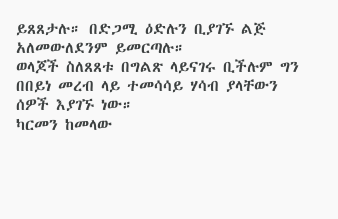ይጸጸታሉ። በድጋሚ ዕድሉን ቢያገኙ ልጅ አለመውለደንም ይመርጣሉ።
ወላጆች ስለጸጸቱ በግልጽ ላይናገሩ ቢችሉም ግን በበይነ መረብ ላይ ተመሳሳይ ሃሳብ ያላቸውን ሰዎች እያገኙ ነው።
ካርመን ከመላው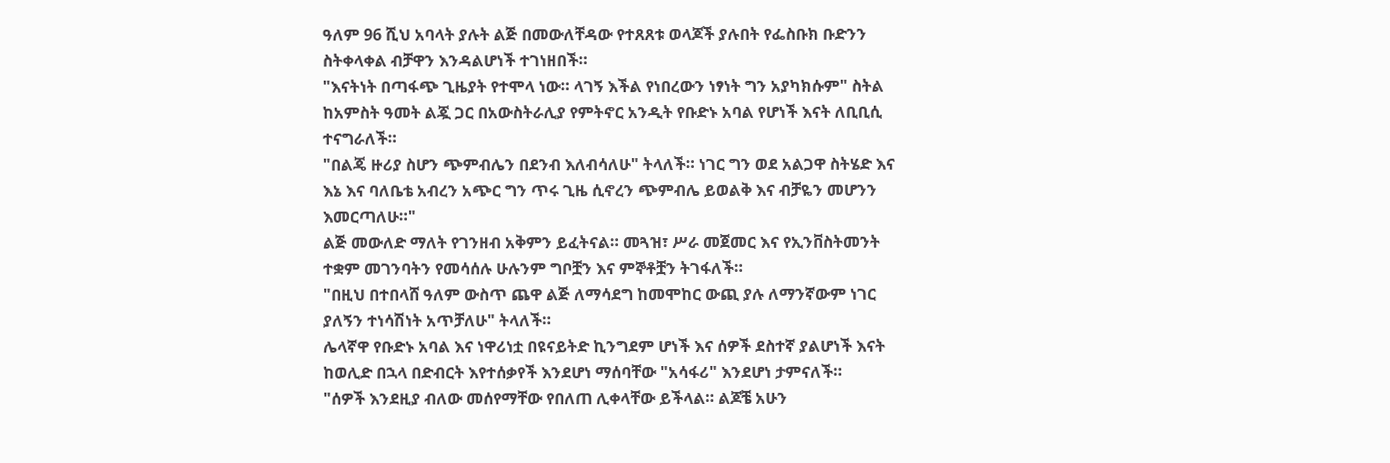ዓለም 96 ሺህ አባላት ያሉት ልጅ በመውለቸዳው የተጸጸቱ ወላጆች ያሉበት የፌስቡክ ቡድንን ስትቀላቀል ብቻዋን እንዳልሆነች ተገነዘበች።
"እናትነት በጣፋጭ ጊዜያት የተሞላ ነው። ላገኝ እችል የነበረውን ነፃነት ግን አያካክሱም" ስትል ከአምስት ዓመት ልጇ ጋር በአውስትራሊያ የምትኖር አንዲት የቡድኑ አባል የሆነች እናት ለቢቢሲ ተናግራለች።
"በልጄ ዙሪያ ስሆን ጭምብሌን በደንብ እለብሳለሁ" ትላለች። ነገር ግን ወደ አልጋዋ ስትሄድ እና እኔ እና ባለቤቴ አብረን አጭር ግን ጥሩ ጊዜ ሲኖረን ጭምብሌ ይወልቅ እና ብቻዬን መሆንን እመርጣለሁ።"
ልጅ መውለድ ማለት የገንዘብ አቅምን ይፈትናል። መጓዝ፣ ሥራ መጀመር እና የኢንቨስትመንት ተቋም መገንባትን የመሳሰሉ ሁሉንም ግቦቿን እና ምኞቶቿን ትገፋለች።
"በዚህ በተበላሸ ዓለም ውስጥ ጨዋ ልጅ ለማሳደግ ከመሞከር ውጪ ያሉ ለማንኛውም ነገር ያለኝን ተነሳሽነት አጥቻለሁ" ትላለች።
ሌላኛዋ የቡድኑ አባል እና ነዋሪነቷ በዩናይትድ ኪንግደም ሆነች እና ሰዎች ደስተኛ ያልሆነች እናት ከወሊድ በኋላ በድብርት እየተሰቃየች እንደሆነ ማሰባቸው "አሳፋሪ" እንደሆነ ታምናለች።
"ሰዎች እንደዚያ ብለው መሰየማቸው የበለጠ ሊቀላቸው ይችላል። ልጆቼ አሁን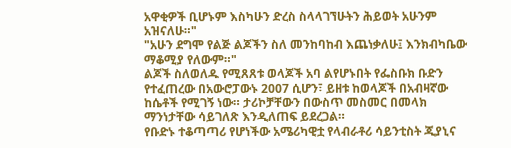አዋቂዎች ቢሆኑም እስካሁን ድረስ ስላላገኘሁትን ሕይወት አሁንም አዝናለሁ።"
"አሁን ደግሞ የልጅ ልጆችን ስለ መንከባከብ እጨነቃለሁ፤ እንክብካቤው ማቆሚያ የለውም።"
ልጆች ስለወለዱ የሚጸጸቱ ወላጆች አባ ልየሆኑበት የፌስቡክ ቡድን የተፈጠረው በአውሮፓውኑ 2007 ሲሆን፣ ይዘቱ ከወላጆች በአብዛኛው ከሴቶች የሚገኝ ነው። ታሪኮቻቸውን በውስጥ መስመር በመላክ ማንነታቸው ሳይገለጽ እንዲለጠፍ ይደረጋል።
የቡድኑ ተቆጣጣሪ የሆነችው አሜሪካዊቷ የላብራቶሪ ሳይንቲስት ጂያኒና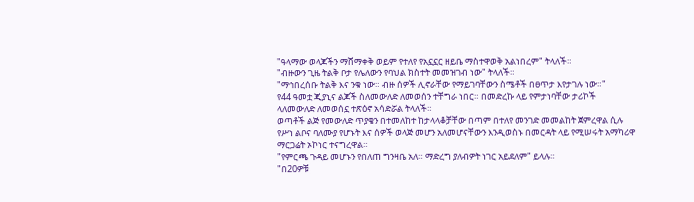"ዓላማው ወላጆችን ማሸማቀቅ ወይም የተለየ የአኗኗር ዘይቤ ማስተዋወቅ አልነበረም" ትላለች።
"ብዙውን ጊዜ ትልቅ ቦታ የሌለውን የባህል ክስተት መመዝገብ ነው" ትላለች።
"ማኅበረሰቡ ትልቅ እና ንቁ ነው። ብዙ ሰዎች ሊኖራቸው የማይገባቸውን ስሜቶች በፀጥታ እየታገሉ ነው።"
የ44 ዓመቷ ጂያኒና ልጆች ስለመውለድ ለመወሰን ተቸግራ ነበር። በመድረኩ ላይ የምታነባቸው ታሪኮች ላለመውለድ ለመወሰኗ ተጽዕኖ አሳድሯል ትላለች።
ወጣቶች ልጅ የመውለድ ጥያቄን በተመለከተ ከታላላቆቻቸው በጣም በተለየ መንገድ መመልከት ጀምረዋል ሲሉ የሥነ ልቦና ባለሙያ የሆኑት እና ሰዎች ወላጅ መሆን አለመሆናቸውን እንዲወስኑ በመርዳት ላይ የሚሠሩት አማካሪዋ ማርጋሬት ኦኮነር ተናግረዋል።
"የምርጫ ጉዳይ መሆኑን የበለጠ ግንዛቤ አለ። ማድረግ ያለብዎት ነገር አይደለም" ይላሉ።
"በ20ዎቹ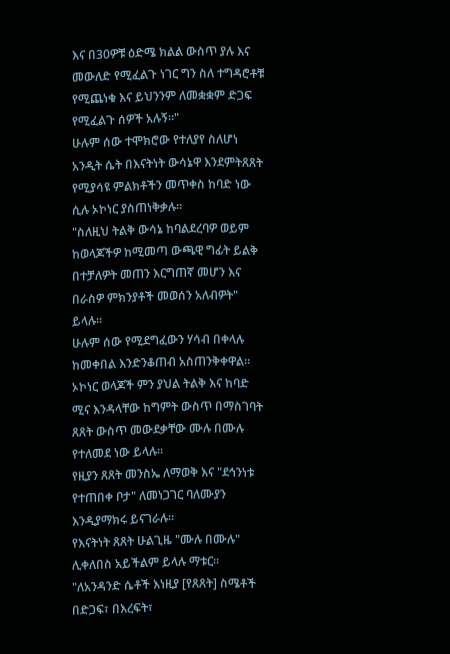እና በ30ዎቹ ዕድሜ ክልል ውስጥ ያሉ እና መውለድ የሚፈልጉ ነገር ግን ስለ ተግዳሮቶቹ የሚጨነቁ እና ይህንንም ለመቋቋም ድጋፍ የሚፈልጉ ሰዎች አሉኝ።"
ሁሉም ሰው ተሞክሮው የተለያየ ስለሆነ አንዲት ሴት በእናትነት ውሳኔዋ እንደምትጸጸት የሚያሳዩ ምልክቶችን መጥቀስ ከባድ ነው ሲሉ ኦኮነር ያስጠነቅቃሉ።
"ስለዚህ ትልቅ ውሳኔ ከባልደረባዎ ወይም ከወላጆችዎ ከሚመጣ ውጫዊ ግፊት ይልቅ በተቻለዎት መጠን እርግጠኛ መሆን እና በራስዎ ምክንያቶች መወሰን አለብዎት" ይላሉ።
ሁሉም ሰው የሚደግፈውን ሃሳብ በቀላሉ ከመቀበል እንድንቆጠብ አስጠንቅቀዋል።
ኦኮነር ወላጆች ምን ያህል ትልቅ እና ከባድ ሚና እንዳላቸው ከግምት ውስጥ በማስገባት ጸጸት ውስጥ መውደቃቸው ሙሉ በሙሉ የተለመደ ነው ይላሉ።
የዚያን ጸጸት መንስኤ ለማወቅ እና "ደኅንነቱ የተጠበቀ ቦታ" ለመነጋገር ባለሙያን እንዲያማክሩ ይናገራሉ።
የእናትነት ጸጸት ሁልጊዜ "ሙሉ በሙሉ" ሊቀለበስ አይችልም ይላሉ ማቱር።
"ለአንዳንድ ሴቶች እነዚያ [የጸጸት] ስሜቶች በድጋፍ፣ በእረፍት፣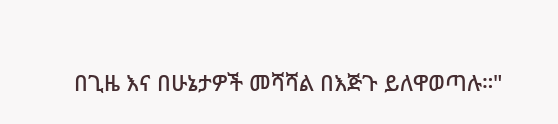በጊዜ እና በሁኔታዎች መሻሻል በእጅጉ ይለዋወጣሉ።"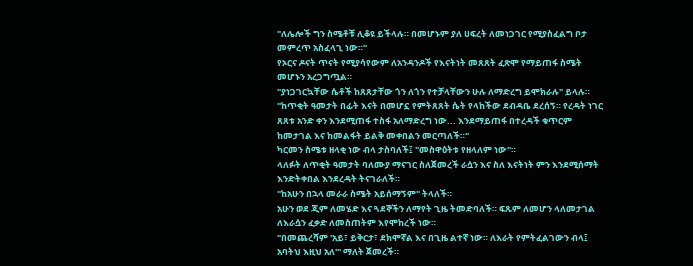"ለሌሎች ግን ስሜቶቹ ሊቆዩ ይችላሉ። በመሆኑም ያለ ሀፍረት ለመነጋገር የሚያስፈልግ ቦታ መምረጥ አስፈላጊ ነው።"
የኦርና ዶናት ጥናት የሚያሳየውም ለአንዳንዶች የእናትነት መጸጸት ፈጽሞ የማይጠፋ ስሜት መሆኑን አረጋግጧል።
"ያነጋገርኳቸው ሴቶች ከጸጸታቸው ጎን ለጎን የተቻላቸውን ሁሉ ለማድረግ ይሞክራሉ" ይላሉ።
"ከጥቂት ዓመታት በፊት እናት በመሆኗ የምትጸጸት ሴት የላከችው ደብዳቤ ደረሰኝ። የረዳት ነገር ጸጸቱ አንድ ቀን እንደሚጠፋ ተስፋ አለማድረግ ነው... እንደማይጠፋ በተረዳች ቁጥርም ከመታገል እና ከመልፋት ይልቅ መቀበልን መርጣለች።"
ካርመን ስሜቱ ዘላቂ ነው ብላ ታስባለች፤ "መስዋዕትቱ የዘላለም ነው"።
ላለፉት ለጥቂት ዓመታት ባለሙያ ማናገር ስለጀመረች ራሷን እና ስለ እናትነት ምን እንደሚሰማት እንድትቀበል እንደረዳት ትናገራለች።
"ከአሁን በኋላ መራራ ስሜት አይሰማኝም" ትላለች።
አሁን ወደ ጂም ለመሄድ እና ጓደኞችን ለማየት ጊዜ ትመድባለች። ፍጹም ለመሆን ላለመታገል ለእራሷን ፈቃድ ለመስጠትም እየሞከረች ነው።
"በመጨረሻም 'አይ፣ ይቅርታ፣ ደክሞኛል እና በጊዜ ልተኛ ነው። ለእራት የምትፈልገውን ብላ፤ አባትህ እዚህ አለ'" ማለት ጀመረች።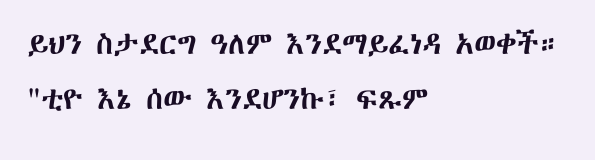ይህን ስታደርግ ዓለም እንደማይፈነዳ አወቀች።
"ቲዮ እኔ ሰው እንደሆንኩ፣ ፍጹም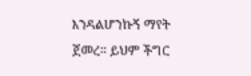እንዳልሆንኩኝ ማየት ጀመረ። ይህም ችግር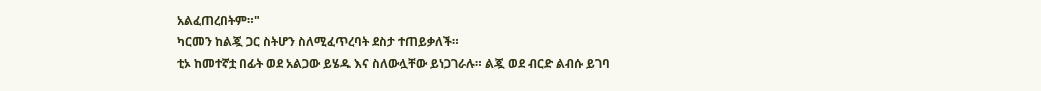አልፈጠረበትም።"
ካርመን ከልጇ ጋር ስትሆን ስለሚፈጥረባት ደስታ ተጠይቃለች።
ቲኦ ከመተኛቷ በፊት ወደ አልጋው ይሄዱ እና ስለውሏቸው ይነጋገራሉ። ልጇ ወደ ብርድ ልብሱ ይገባ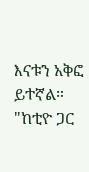እናቱን አቅፎ ይተኛል።
"ከቲዮ ጋር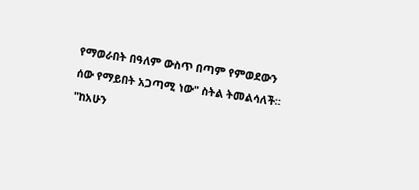የማወራበት በዓለም ውስጥ በጣም የምወደውን ሰው የማይበት አጋጣሚ ነው" ስትል ትመልሳለች።
"ከአሁን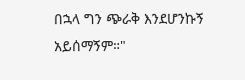በኋላ ግን ጭራቅ እንደሆንኩኝ አይሰማኝም።"